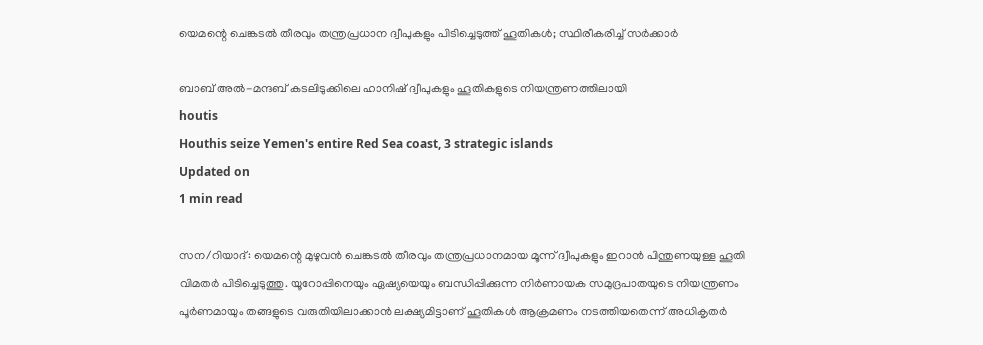യെമന്റെ ചെങ്കടല്‍ തീരവും തന്ത്രപ്രധാന ദ്വീപുകളും പിടിച്ചെടുത്ത് ഹൂതികള്‍; സ്ഥിരീകരിച്ച് സര്‍ക്കാര്‍

ബാബ് അല്‍-മന്ദബ് കടലിടുക്കിലെ ഹാനിഷ് ദ്വീപുകളും ഹൂതികളുടെ നിയന്ത്രണത്തിലായി
houtis
Houthis seize Yemen's entire Red Sea coast, 3 strategic islands
Updated on
1 min read

സന/റിയാദ്: യെമന്റെ മുഴുവന്‍ ചെങ്കടല്‍ തീരവും തന്ത്രപ്രധാനമായ മൂന്ന് ദ്വീപുകളും ഇറാന്‍ പിന്തുണയുള്ള ഹൂതി വിമതര്‍ പിടിച്ചെടുത്തു. യൂറോപ്പിനെയും ഏഷ്യയെയും ബന്ധിപ്പിക്കുന്ന നിര്‍ണായക സമുദ്രപാതയുടെ നിയന്ത്രണം പൂര്‍ണമായും തങ്ങളുടെ വരുതിയിലാക്കാന്‍ ലക്ഷ്യമിട്ടാണ് ഹൂതികള്‍ ആക്രമണം നടത്തിയതെന്ന് അധികൃതര്‍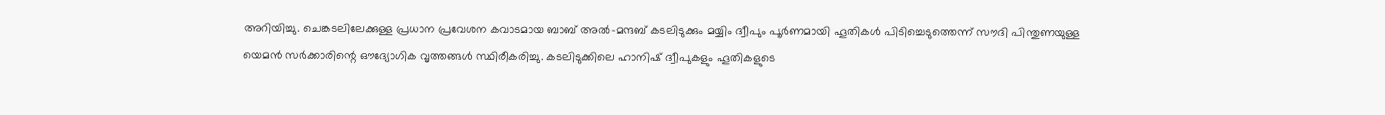അറിയിച്ചു. ചെങ്കടലിലേക്കുള്ള പ്രധാന പ്രവേശന കവാടമായ ബാബ് അല്‍-മന്ദബ് കടലിടുക്കും മയ്യിം ദ്വീപും പൂര്‍ണമായി ഹൂതികള്‍ പിടിച്ചെടുത്തെന്ന് സൗദി പിന്തുണയുള്ള യെമന്‍ സര്‍ക്കാരിന്റെ ഔദ്യോഗിക വൃത്തങ്ങള്‍ സ്ഥിരീകരിച്ചു. കടലിടുക്കിലെ ഹാനിഷ് ദ്വീപുകളും ഹൂതികളുടെ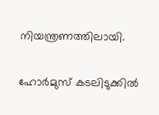നിയന്ത്രണത്തിലായി.

ഹോര്‍മുസ് കടലിടുക്കില്‍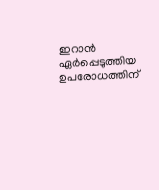ഇറാന്‍ ഏര്‍പ്പെടുത്തിയ ഉപരോധത്തിന്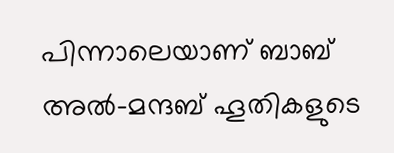പിന്നാലെയാണ് ബാബ് അല്‍-മന്ദബ് ഹൂതികളുടെ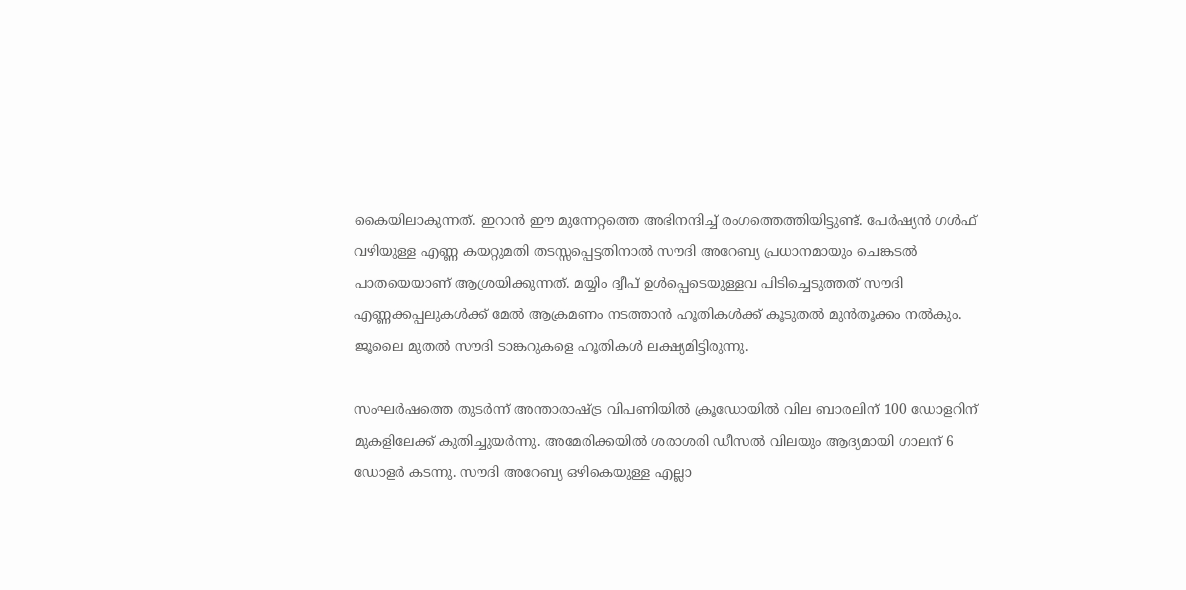കൈയിലാകുന്നത്. ഇറാന്‍ ഈ മുന്നേറ്റത്തെ അഭിനന്ദിച്ച് രംഗത്തെത്തിയിട്ടുണ്ട്. പേര്‍ഷ്യന്‍ ഗള്‍ഫ് വഴിയുള്ള എണ്ണ കയറ്റുമതി തടസ്സപ്പെട്ടതിനാല്‍ സൗദി അറേബ്യ പ്രധാനമായും ചെങ്കടല്‍ പാതയെയാണ് ആശ്രയിക്കുന്നത്. മയ്യിം ദ്വീപ് ഉള്‍പ്പെടെയുള്ളവ പിടിച്ചെടുത്തത് സൗദി എണ്ണക്കപ്പലുകള്‍ക്ക് മേല്‍ ആക്രമണം നടത്താന്‍ ഹൂതികള്‍ക്ക് കൂടുതല്‍ മുന്‍തൂക്കം നല്‍കും. ജൂലൈ മുതല്‍ സൗദി ടാങ്കറുകളെ ഹൂതികള്‍ ലക്ഷ്യമിട്ടിരുന്നു.

സംഘര്‍ഷത്തെ തുടര്‍ന്ന് അന്താരാഷ്ട്ര വിപണിയില്‍ ക്രൂഡോയില്‍ വില ബാരലിന് 100 ഡോളറിന് മുകളിലേക്ക് കുതിച്ചുയര്‍ന്നു. അമേരിക്കയില്‍ ശരാശരി ഡീസല്‍ വിലയും ആദ്യമായി ഗാലന് 6 ഡോളര്‍ കടന്നു. സൗദി അറേബ്യ ഒഴികെയുള്ള എല്ലാ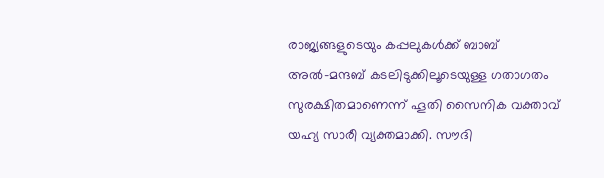രാജ്യങ്ങളുടെയും കപ്പലുകള്‍ക്ക് ബാബ് അല്‍-മന്ദബ് കടലിടുക്കിലൂടെയുള്ള ഗതാഗതം സുരക്ഷിതമാണെന്ന് ഹൂതി സൈനിക വക്താവ് യഹ്യ സാരീ വ്യക്തമാക്കി. സൗദി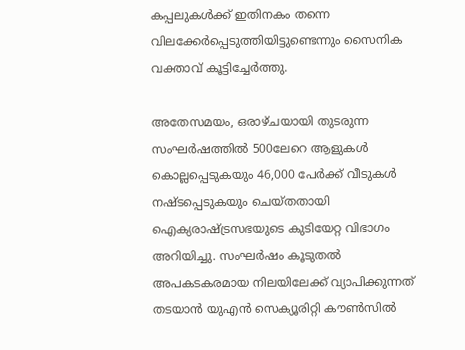കപ്പലുകള്‍ക്ക് ഇതിനകം തന്നെ വിലക്കേര്‍പ്പെടുത്തിയിട്ടുണ്ടെന്നും സൈനിക വക്താവ് കൂട്ടിച്ചേര്‍ത്തു.

അതേസമയം, ഒരാഴ്ചയായി തുടരുന്ന സംഘര്‍ഷത്തില്‍ 500ലേറെ ആളുകള്‍ കൊല്ലപ്പെടുകയും 46,000 പേര്‍ക്ക് വീടുകള്‍ നഷ്ടപ്പെടുകയും ചെയ്തതായി ഐക്യരാഷ്ട്രസഭയുടെ കുടിയേറ്റ വിഭാഗം അറിയിച്ചു. സംഘര്‍ഷം കൂടുതല്‍ അപകടകരമായ നിലയിലേക്ക് വ്യാപിക്കുന്നത് തടയാന്‍ യുഎന്‍ സെക്യൂരിറ്റി കൗണ്‍സില്‍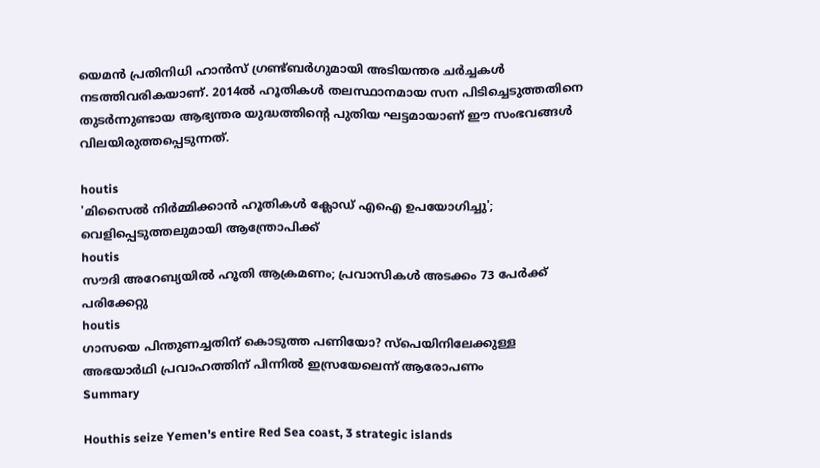യെമന്‍ പ്രതിനിധി ഹാന്‍സ് ഗ്രണ്ട്ബര്‍ഗുമായി അടിയന്തര ചര്‍ച്ചകള്‍ നടത്തിവരികയാണ്. 2014ല്‍ ഹൂതികള്‍ തലസ്ഥാനമായ സന പിടിച്ചെടുത്തതിനെ തുടര്‍ന്നുണ്ടായ ആഭ്യന്തര യുദ്ധത്തിന്റെ പുതിയ ഘട്ടമായാണ് ഈ സംഭവങ്ങള്‍ വിലയിരുത്തപ്പെടുന്നത്.

houtis
'മിസൈല്‍ നിര്‍മ്മിക്കാന്‍ ഹൂതികള്‍ ക്ലോഡ് എഐ ഉപയോഗിച്ചു'; വെളിപ്പെടുത്തലുമായി ആന്ത്രോപിക്ക്
houtis
സൗദി അറേബ്യയില്‍ ഹൂതി ആക്രമണം; പ്രവാസികള്‍ അടക്കം 73 പേര്‍ക്ക് പരിക്കേറ്റു
houtis
ഗാസയെ പിന്തുണച്ചതിന് കൊടുത്ത പണിയോ? സ്‌പെയിനിലേക്കുള്ള അഭയാര്‍ഥി പ്രവാഹത്തിന് പിന്നില്‍ ഇസ്രയേലെന്ന് ആരോപണം
Summary

Houthis seize Yemen's entire Red Sea coast, 3 strategic islands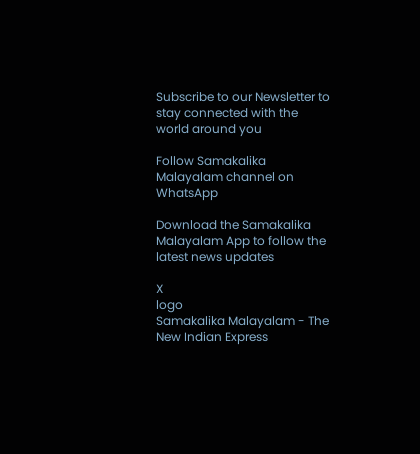Subscribe to our Newsletter to stay connected with the world around you

Follow Samakalika Malayalam channel on WhatsApp

Download the Samakalika Malayalam App to follow the latest news updates

X
logo
Samakalika Malayalam - The New Indian Express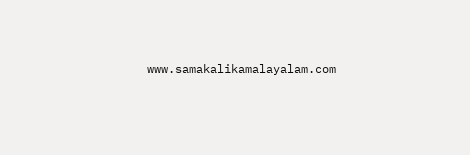www.samakalikamalayalam.com